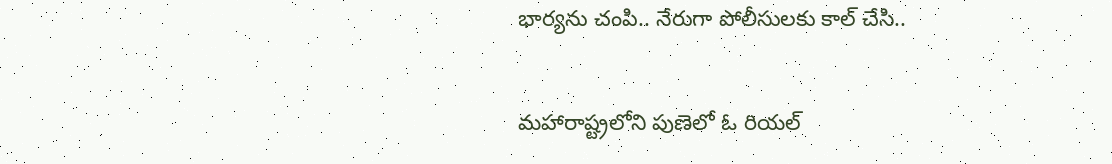భార్యను చంపి.. నేరుగా పోలీసులకు కాల్ చేసి..

మహారాష్ట్రలోని పుణెలో ఓ రియల్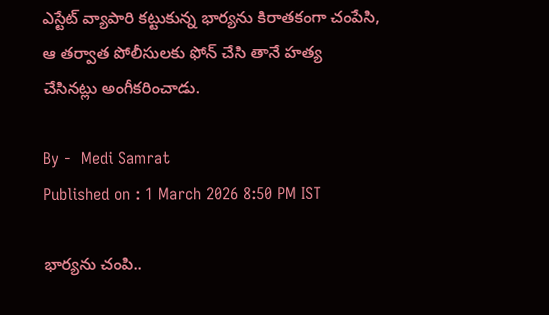ఎస్టేట్ వ్యాపారి కట్టుకున్న భార్యను కిరాతకంగా చంపేసి, ఆ తర్వాత పోలీసులకు ఫోన్ చేసి తానే హత్య చేసినట్లు అంగీకరించాడు.

By -  Medi Samrat
Published on : 1 March 2026 8:50 PM IST

భార్యను చంపి..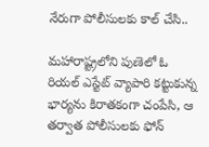నేరుగా పోలీసులకు కాల్ చేసి..

మహారాష్ట్రలోని పుణెలో ఓ రియల్ ఎస్టేట్ వ్యాపారి కట్టుకున్న భార్యను కిరాతకంగా చంపేసి, ఆ తర్వాత పోలీసులకు ఫోన్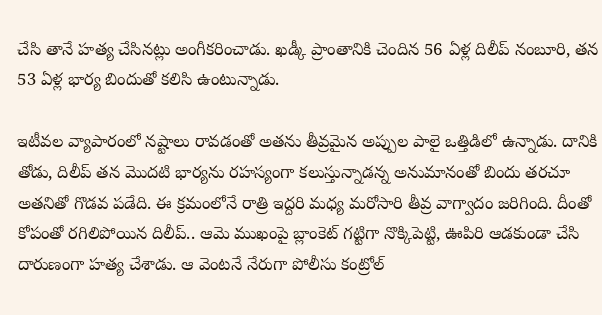చేసి తానే హత్య చేసినట్లు అంగీకరించాడు. ఖడ్కీ ప్రాంతానికి చెందిన 56 ఏళ్ల దిలీప్ నంబూరి, తన 53 ఏళ్ల భార్య బిందుతో కలిసి ఉంటున్నాడు.

ఇటీవల వ్యాపారంలో నష్టాలు రావడంతో అతను తీవ్రమైన అప్పుల పాలై ఒత్తిడిలో ఉన్నాడు. దానికి తోడు, దిలీప్ తన మొదటి భార్యను రహస్యంగా కలుస్తున్నాడన్న అనుమానంతో బిందు తరచూ అతనితో గొడవ పడేది. ఈ క్రమంలోనే రాత్రి ఇద్దరి మధ్య మరోసారి తీవ్ర వాగ్వాదం జరిగింది. దీంతో కోపంతో రగిలిపోయిన దిలీప్.. ఆమె ముఖంపై బ్లాంకెట్ గట్టిగా నొక్కిపెట్టి, ఊపిరి ఆడకుండా చేసి దారుణంగా హత్య చేశాడు. ఆ వెంటనే నేరుగా పోలీసు కంట్రోల్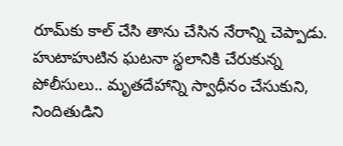రూమ్‌కు కాల్ చేసి తాను చేసిన నేరాన్ని చెప్పాడు. హుటాహుటిన ఘటనా స్థలానికి చేరుకున్న పోలీసులు.. మృతదేహాన్ని స్వాధీనం చేసుకుని, నిందితుడిని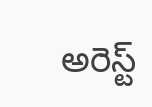అరెస్ట్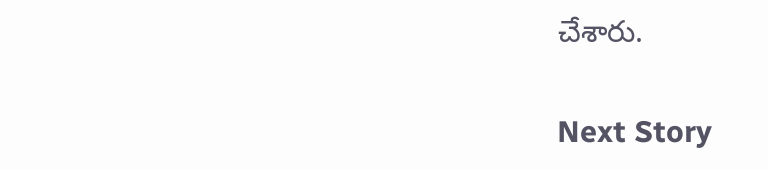చేశారు.

Next Story